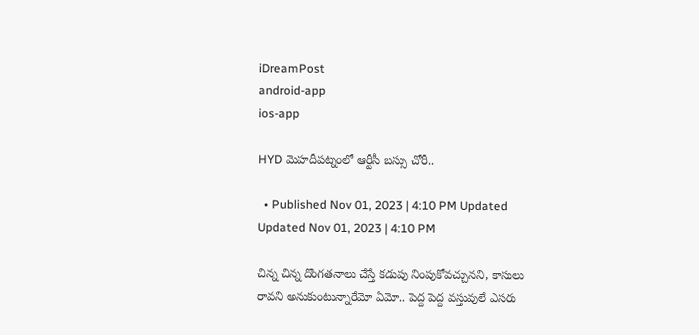iDreamPost
android-app
ios-app

HYD మెహదీపట్నంలో ఆర్టీసీ బస్సు చోరీ..

  • Published Nov 01, 2023 | 4:10 PM Updated Updated Nov 01, 2023 | 4:10 PM

చిన్న చిన్న దొంగతనాలు చేస్తే కడుపు నింపుకోవచ్చునని, కాసులు రావని అనుకుంటున్నారేమో ఏమో.. పెద్ద పెద్ద వస్తువులే ఎసరు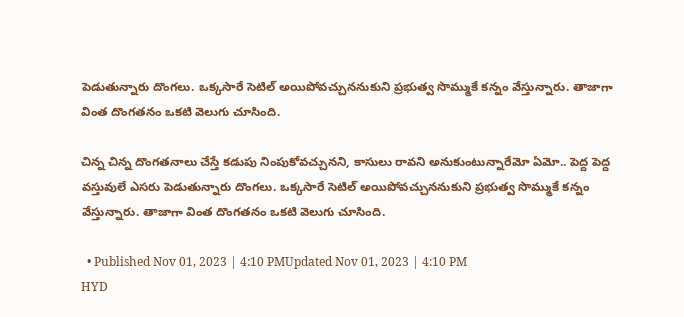పెడుతున్నారు దొంగలు. ఒక్కసారే సెటిల్ అయిపోవచ్చుననుకుని ప్రభుత్వ సొమ్ముకే కన్నం వేస్తున్నారు. తాజాగా వింత దొంగతనం ఒకటి వెలుగు చూసింది.

చిన్న చిన్న దొంగతనాలు చేస్తే కడుపు నింపుకోవచ్చునని, కాసులు రావని అనుకుంటున్నారేమో ఏమో.. పెద్ద పెద్ద వస్తువులే ఎసరు పెడుతున్నారు దొంగలు. ఒక్కసారే సెటిల్ అయిపోవచ్చుననుకుని ప్రభుత్వ సొమ్ముకే కన్నం వేస్తున్నారు. తాజాగా వింత దొంగతనం ఒకటి వెలుగు చూసింది.

  • Published Nov 01, 2023 | 4:10 PMUpdated Nov 01, 2023 | 4:10 PM
HYD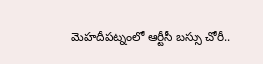మెహదీపట్నంలో ఆర్టీసీ బస్సు చోరీ..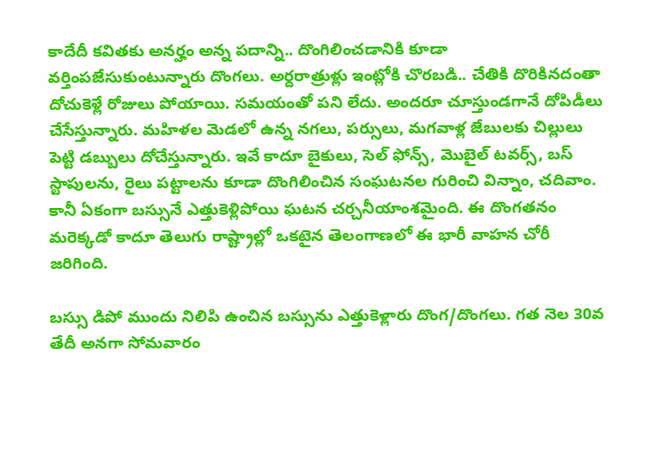కాదేదీ కవితకు అనర్హం అన్న పదాన్ని.. దొంగిలించడానికి కూడా వర్తింపజేసుకుంటున్నారు దొంగలు. అర్దరాత్రుళ్లు ఇంట్లోకి చొరబడి.. చేతికి దొరికినదంతా దోచుకెళ్లే రోజులు పోయాయి. సమయంతో పని లేదు. అందరూ చూస్తుండగానే దోపిడీలు చేసేస్తున్నారు. మహిళల మెడలో ఉన్న నగలు, పర్సులు, మగవాళ్ల జేబులకు చిల్లులు పెట్టి డబ్బులు దోచేస్తున్నారు. ఇవే కాదూ బైకులు, సెల్ ఫోన్స్, మొబైల్ టవర్స్, బస్ స్టాపులను, రైలు పట్టాలను కూడా దొంగిలించిన సంఘటనల గురించి విన్నాం, చదివాం. కానీ ఏకంగా బస్సునే ఎత్తుకెళ్లిపోయి ఘటన చర్చనీయాంశమైంది. ఈ దొంగతనం మరెక్కడో కాదూ తెలుగు రాష్ట్రాల్లో ఒకటైన తెలంగాణలో ఈ భారీ వాహన చోరీ జరిగింది.

బస్సు డిపో ముందు నిలిపి ఉంచిన బస్సును ఎత్తుకెళ్లారు దొంగ/దొంగలు. గత నెల 30వ తేదీ అనగా సోమవారం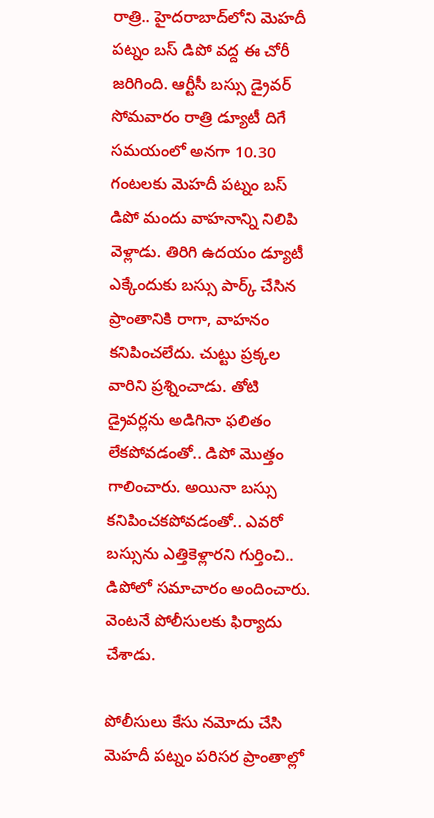రాత్రి.. హైదరాబాద్‌లోని మెహదీ పట్నం బస్ డిపో వద్ద ఈ చోరీ జరిగింది. ఆర్టీసీ బస్సు డ్రైవర్ సోమవారం రాత్రి డ్యూటీ దిగే సమయంలో అనగా 10.30 గంటలకు మెహదీ పట్నం బస్ డిపో మందు వాహనాన్ని నిలిపి వెళ్లాడు. తిరిగి ఉదయం డ్యూటీ ఎక్కేందుకు బస్సు పార్క్ చేసిన ప్రాంతానికి రాగా, వాహనం కనిపించలేదు. చుట్టు ప్రక్కల వారిని ప్రశ్నించాడు. తోటి డ్రైవర్లను అడిగినా ఫలితం లేకపోవడంతో.. డిపో మొత్తం గాలించారు. అయినా బస్సు కనిపించకపోవడంతో.. ఎవరో బస్సును ఎత్తికెళ్లారని గుర్తించి.. డిపోలో సమాచారం అందించారు. వెంటనే పోలీసులకు ఫిర్యాదు చేశాడు.

పోలీసులు కేసు నమోదు చేసి మెహదీ పట్నం పరిసర ప్రాంతాల్లో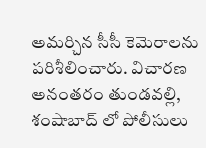అమర్చిన సీసీ కెమెరాలను పరిశీలించారు. విచారణ అనంతరం తుండవల్లి, శంషాబాద్ లో పోలీసులు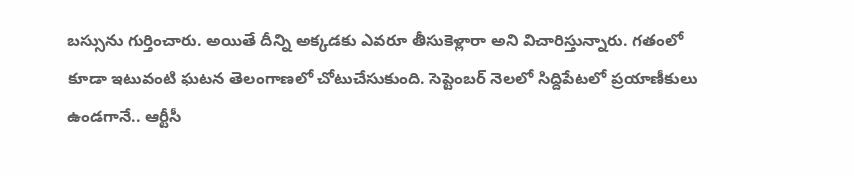బస్సును గుర్తించారు. అయితే దీన్ని అక్కడకు ఎవరూ తీసుకెళ్లారా అని విచారిస్తున్నారు. గతంలో కూడా ఇటువంటి ఘటన తెలంగాణలో చోటుచేసుకుంది. సెప్టెంబర్ నెలలో సిద్దిపేటలో ప్రయాణీకులు ఉండగానే.. ఆర్టీసీ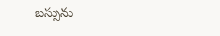బస్సును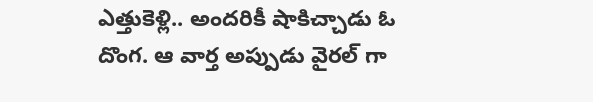ఎత్తుకెళ్లి.. అందరికీ షాకిచ్చాడు ఓ దొంగ. ఆ వార్త అప్పుడు వైరల్ గా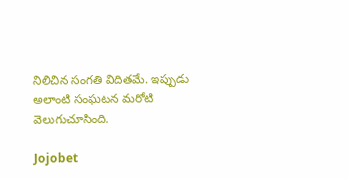నిలిచిన సంగతి విదితమే. ఇప్పుడు అలాంటి సంఘటన మరోటి వెలుగుచూసింది.

Jojobet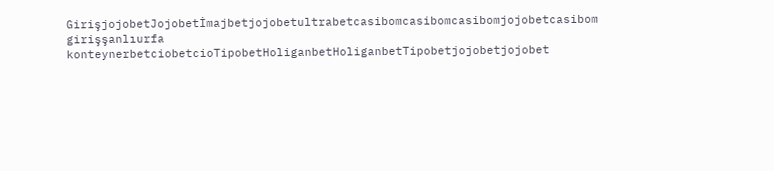GirişjojobetJojobetİmajbetjojobetultrabetcasibomcasibomcasibomjojobetcasibom girişşanlıurfa konteynerbetciobetcioTipobetHoliganbetHoliganbetTipobetjojobetjojobet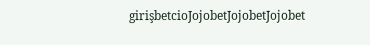girişbetcioJojobetJojobetJojobet